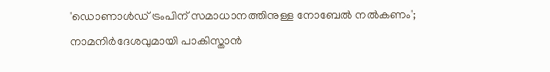'ഡൊണാൾഡ് ട്രംപിന് സമാധാനത്തിനുള്ള നോബേൽ നൽകണം'; നാമനിർദേശവുമായി പാകിസ്താൻ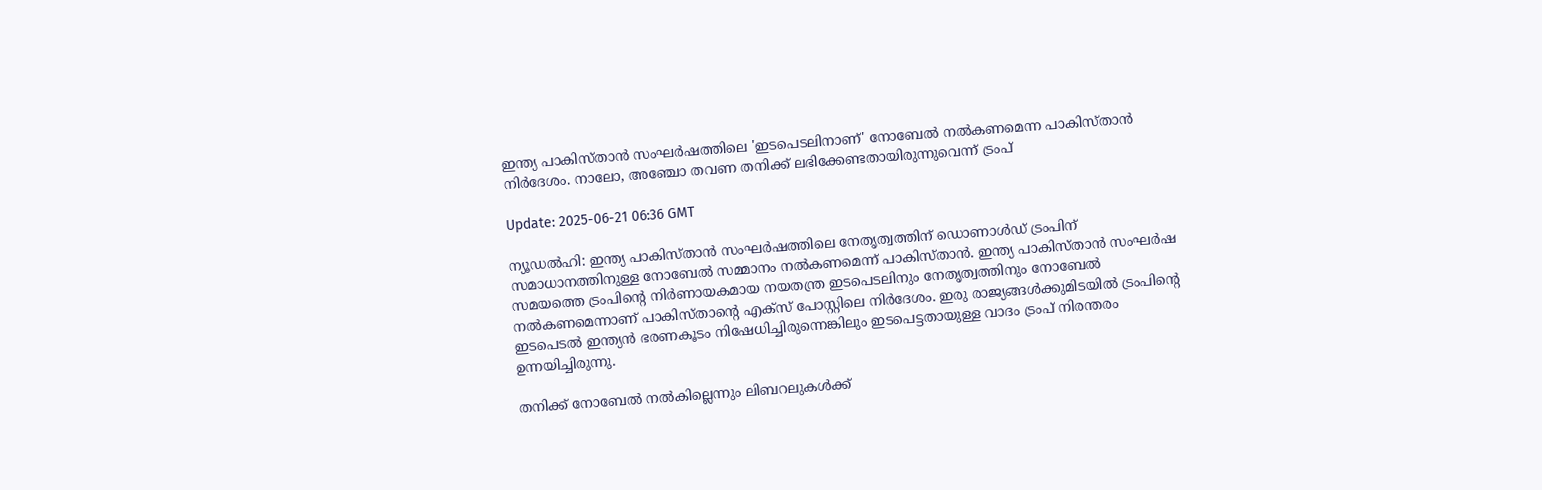ഇന്ത്യ പാകിസ്താൻ സംഘർഷത്തിലെ 'ഇടപെടലിനാണ്' നോബേൽ നൽകണമെന്ന പാകിസ്താൻ നിർദേശം. നാലോ, അഞ്ചോ തവണ തനിക്ക് ലഭിക്കേണ്ടതായിരുന്നുവെന്ന് ട്രംപ്

Update: 2025-06-21 06:36 GMT

ന്യൂഡൽഹി: ഇന്ത്യ പാകിസ്താൻ സംഘർഷത്തിലെ നേതൃത്വത്തിന് ഡൊണാൾഡ് ട്രംപിന് സമാധാനത്തിനുള്ള നോബേൽ സമ്മാനം നൽകണമെന്ന് പാകിസ്താൻ. ഇന്ത്യ പാകിസ്താൻ സംഘർഷ സമയത്തെ ട്രംപിന്റെ നിർണായകമായ നയതന്ത്ര ഇടപെടലിനും നേതൃത്വത്തിനും നോബേൽ നൽകണമെന്നാണ് പാകിസ്താന്റെ എക്‌സ് പോസ്റ്റിലെ നിർദേശം. ഇരു രാജ്യങ്ങൾക്കുമിടയിൽ ട്രംപിന്റെ ഇടപെടൽ ഇന്ത്യൻ ഭരണകൂടം നിഷേധിച്ചിരുന്നെങ്കിലും ഇടപെട്ടതായുള്ള വാദം ട്രംപ് നിരന്തരം ഉന്നയിച്ചിരുന്നു.

തനിക്ക് നോബേൽ നൽകില്ലെന്നും ലിബറലുകൾക്ക്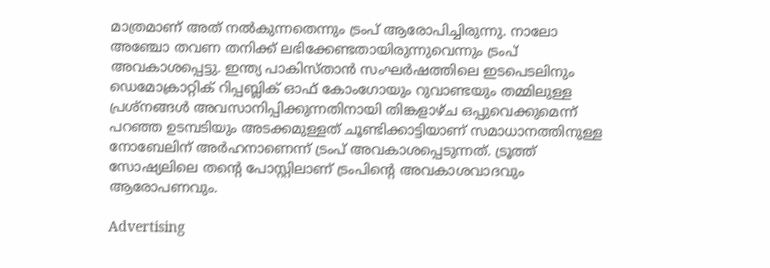മാത്രമാണ് അത് നൽകുന്നതെന്നും ട്രംപ് ആരോപിച്ചിരുന്നു. നാലോ അഞ്ചോ തവണ തനിക്ക് ലഭിക്കേണ്ടതായിരുന്നുവെന്നും ട്രംപ് അവകാശപ്പെട്ടു. ഇന്ത്യ പാകിസ്താൻ സംഘർഷത്തിലെ ഇടപെടലിനും ഡെമോക്രാറ്റിക് റിപ്പബ്ലിക് ഓഫ് കോംഗോയും റുവാണ്ടയും തമ്മിലുള്ള പ്രശ്‌നങ്ങൾ അവസാനിപ്പിക്കുന്നതിനായി തിങ്കളാഴ്ച ഒപ്പുവെക്കുമെന്ന് പറഞ്ഞ ഉടമ്പടിയും അടക്കമുള്ളത് ചൂണ്ടിക്കാട്ടിയാണ് സമാധാനത്തിനുള്ള നോബേലിന് അർഹനാണെന്ന് ട്രംപ് അവകാശപ്പെടുന്നത്. ട്രൂത്ത് സോഷ്യലിലെ തന്റെ പോസ്റ്റിലാണ് ട്രംപിന്റെ അവകാശവാദവും ആരോപണവും.

Advertising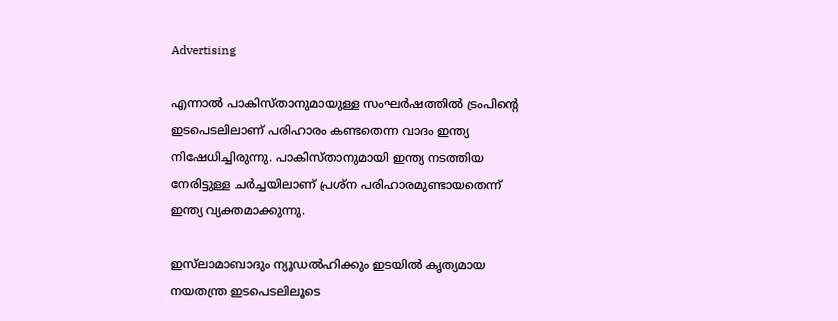Advertising

എന്നാൽ പാകിസ്താനുമായുള്ള സംഘർഷത്തിൽ ട്രംപിന്റെ ഇടപെടലിലാണ് പരിഹാരം കണ്ടതെന്ന വാദം ഇന്ത്യ നിഷേധിച്ചിരുന്നു. പാകിസ്താനുമായി ഇന്ത്യ നടത്തിയ നേരിട്ടുള്ള ചർച്ചയിലാണ് പ്രശ്‌ന പരിഹാരമുണ്ടായതെന്ന് ഇന്ത്യ വ്യക്തമാക്കുന്നു.

ഇസ്‌ലാമാബാദും ന്യൂഡൽഹിക്കും ഇടയിൽ കൃത്യമായ നയതന്ത്ര ഇടപെടലിലൂടെ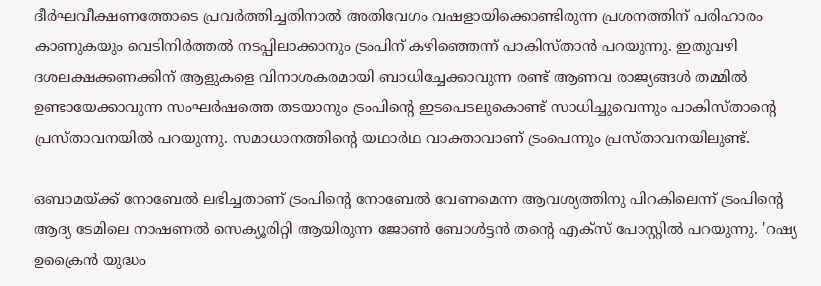ദീർഘവീക്ഷണത്തോടെ പ്രവർത്തിച്ചതിനാൽ അതിവേഗം വഷളായിക്കൊണ്ടിരുന്ന പ്രശനത്തിന് പരിഹാരം കാണുകയും വെടിനിർത്തൽ നടപ്പിലാക്കാനും ട്രംപിന് കഴിഞ്ഞെന്ന് പാകിസ്താൻ പറയുന്നു. ഇതുവഴി ദശലക്ഷക്കണക്കിന് ആളുകളെ വിനാശകരമായി ബാധിച്ചേക്കാവുന്ന രണ്ട് ആണവ രാജ്യങ്ങൾ തമ്മിൽ ഉണ്ടായേക്കാവുന്ന സംഘർഷത്തെ തടയാനും ട്രംപിന്റെ ഇടപെടലുകൊണ്ട് സാധിച്ചുവെന്നും പാകിസ്താന്റെ പ്രസ്താവനയിൽ പറയുന്നു. സമാധാനത്തിന്റെ യഥാർഥ വാക്താവാണ് ട്രംപെന്നും പ്രസ്താവനയിലുണ്ട്.

ഒബാമയ്ക്ക് നോബേൽ ലഭിച്ചതാണ് ട്രംപിന്റെ നോബേൽ വേണമെന്ന ആവശ്യത്തിനു പിറകിലെന്ന് ട്രംപിന്റെ ആദ്യ ടേമിലെ നാഷണൽ സെക്യൂരിറ്റി ആയിരുന്ന ജോൺ ബോൾട്ടൻ തന്റെ എക്‌സ് പോസ്റ്റിൽ പറയുന്നു. 'റഷ്യ ഉക്രൈൻ യുദ്ധം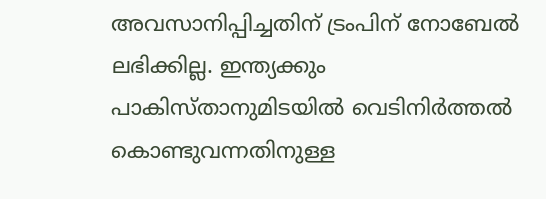അവസാനിപ്പിച്ചതിന് ട്രംപിന് നോബേൽ ലഭിക്കില്ല. ഇന്ത്യക്കും പാകിസ്താനുമിടയിൽ വെടിനിർത്തൽ കൊണ്ടുവന്നതിനുള്ള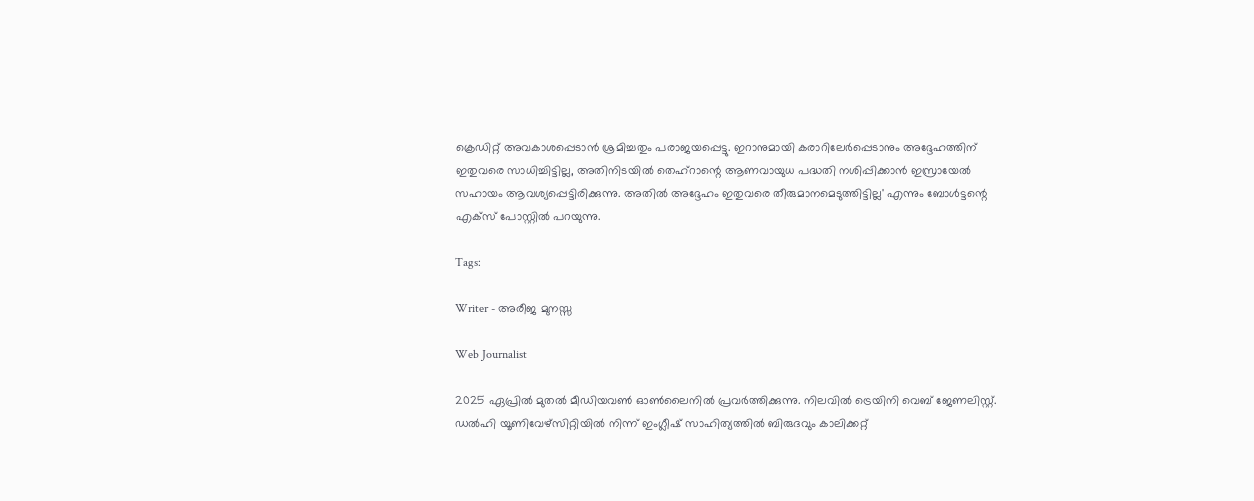ക്രെഡിറ്റ് അവകാശപ്പെടാൻ ശ്രമിച്ചതും പരാജയപ്പെട്ടു. ഇറാനുമായി കരാറിലേർപ്പെടാനും അദ്ദേഹത്തിന് ഇതുവരെ സാധിച്ചിട്ടില്ല, അതിനിടയിൽ തെഹ്‌റാന്റെ ആണവായുധ പദ്ധതി നശിപ്പിക്കാൻ ഇസ്രായേൽ സഹായം ആവശ്യപ്പെട്ടിരിക്കുന്നു. അതിൽ അദ്ദേഹം ഇതുവരെ തീരുമാനമെടുത്തിട്ടില്ല' എന്നും ബോൾട്ടന്റെ എക്‌സ് പോസ്റ്റിൽ പറയുന്നു.

Tags:

Writer - അരീജ മുനസ്സ

Web Journalist

2025 ഏപ്രിൽ മുതൽ മീഡിയവൺ ഓൺലൈനിൽ പ്രവർത്തിക്കുന്നു. നിലവിൽ ട്രെയിനി വെബ് ജേണലിസ്റ്റ്. ഡൽഹി യൂണിവേഴ്‌സിറ്റിയിൽ നിന്ന് ഇംഗ്ലീഷ് സാഹിത്യത്തിൽ ബിരുദവും കാലിക്കറ്റ്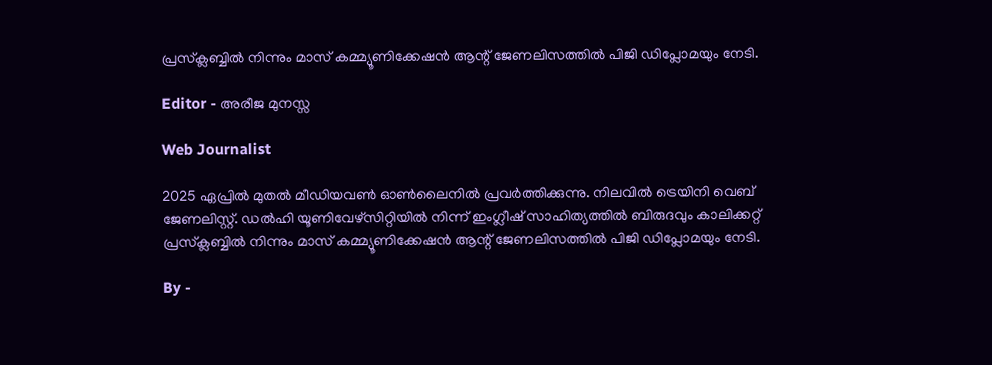പ്രസ്‌ക്ലബ്ബിൽ നിന്നും മാസ് കമ്മ്യൂണിക്കേഷൻ ആന്റ് ജേണലിസത്തിൽ പിജി ഡിപ്ലോമയും നേടി.

Editor - അരീജ മുനസ്സ

Web Journalist

2025 ഏപ്രിൽ മുതൽ മീഡിയവൺ ഓൺലൈനിൽ പ്രവർത്തിക്കുന്നു. നിലവിൽ ട്രെയിനി വെബ് ജേണലിസ്റ്റ്. ഡൽഹി യൂണിവേഴ്‌സിറ്റിയിൽ നിന്ന് ഇംഗ്ലീഷ് സാഹിത്യത്തിൽ ബിരുദവും കാലിക്കറ്റ് പ്രസ്‌ക്ലബ്ബിൽ നിന്നും മാസ് കമ്മ്യൂണിക്കേഷൻ ആന്റ് ജേണലിസത്തിൽ പിജി ഡിപ്ലോമയും നേടി.

By -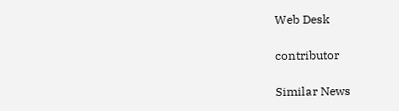Web Desk

contributor

Similar News